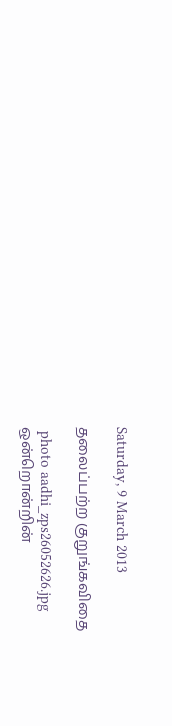Saturday, 9 March 2013

தலைப்பற்ற குறுங்கவிதை

 photo aadhi_zps26052626.jpg
ஒன்றொன்றின்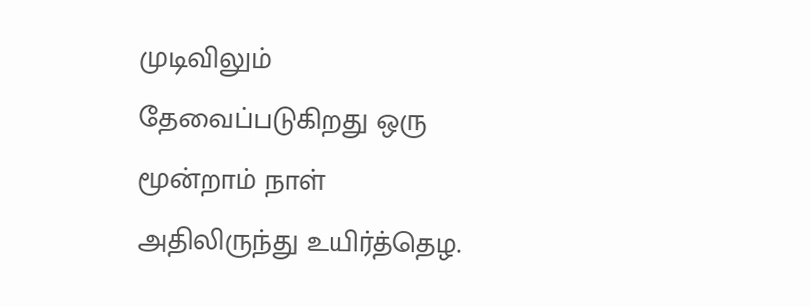முடிவிலும்
தேவைப்படுகிறது ஒரு மூன்றாம் நாள்
அதிலிருந்து உயிர்த்தெழ.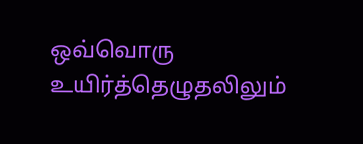ஒவ்வொரு உயிர்த்தெழுதலிலும்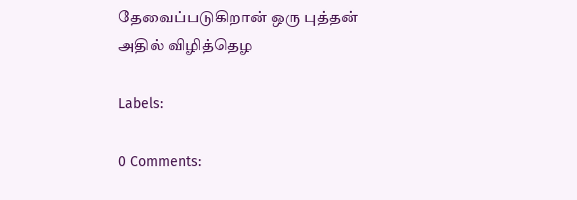தேவைப்படுகிறான் ஒரு புத்தன்
அதில் விழித்தெழ

Labels:

0 Comments: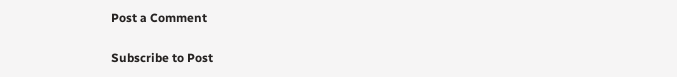Post a Comment

Subscribe to Post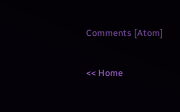Comments [Atom]

<< Home